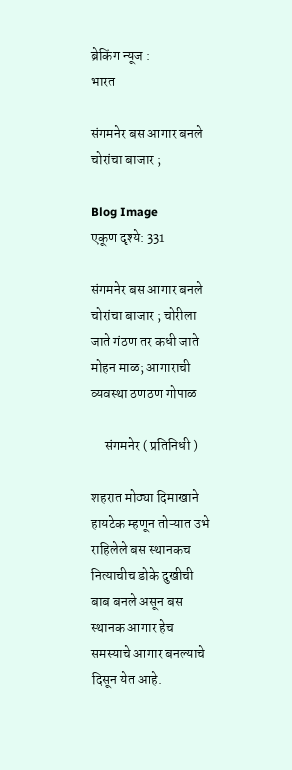ब्रेकिंग न्यूज :
भारत

संगमनेर बस आगार बनले चोरांचा बाजार ;

Blog Image
एकूण दृश्ये: 331

संगमनेर बस आगार बनले चोरांचा बाजार ; चोरीला जाते गंठण तर कधी जाते मोहन माळ; आगाराची व्यवस्था ठणठण गोपाळ

     संगमनेर ( प्रतिनिधी )

शहरात मोठ्या दिमाखाने हायटेक म्हणून तोऱ्यात उभे राहिलेले बस स्थानकच नित्याचीच डोके दुखीची बाब बनले असून बस स्थानक आगार हेच समस्याचे आगार बनल्याचे दिसून येत आहे.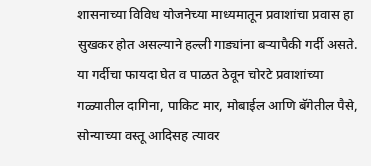शासनाच्या विविध योजनेच्या माध्यमातून प्रवाशांचा प्रवास हा सुखकर होत असल्याने हल्ली गाड्यांना बऱ्यापैकी गर्दी असते. या गर्दीचा फायदा घेत व पाळत ठेवून चोरटे प्रवाशांच्या गळ्यातील दागिना, पाकिट मार, मोबाईल आणि बॅगेतील पैसे, सोन्याच्या वस्तू आदिसह त्यावर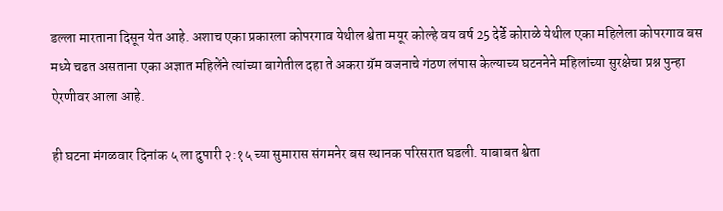डल्ला मारताना दिसून येत आहे. अशाच एका प्रकारला कोपरगाव येथील श्वेता मयूर कोल्हे वय वर्ष 25 देर्डे कोराळे येथील एका महिलेला कोपरगाव बस मध्ये चढत असताना एका अज्ञात महिलेंने त्यांच्या बागेतील दहा ते अकरा ग्रॅम वजनाचे गंठण लंपास केल्याच्य घटननेने महिलांच्या सुरक्षेचा प्रश्न पुन्हा ऐरणीवर आला आहे.

ही घटना मंगळवार दिनांक ५ ला दुपारी २:१५ च्या सुमारास संगमनेर बस स्थानक परिसरात घडली. याबाबत श्वेता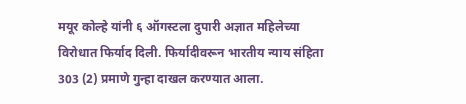मयूर कोल्हे यांनी ६ ऑगस्टला दुपारी अज्ञात महिलेच्या विरोधात फिर्याद दिली. फिर्यादीवरून भारतीय न्याय संहिता 303 (2) प्रमाणे गुन्हा दाखल करण्यात आला.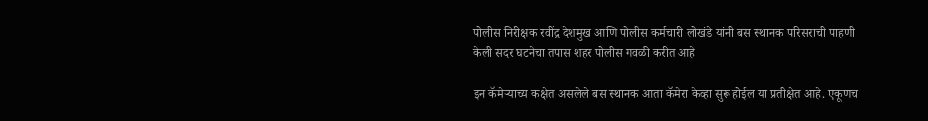पोलीस निरीक्षक रवींद्र देशमुख आणि पोलीस कर्मचारी लोखंडे यांनी बस स्थानक परिसराची पाहणी केली सदर घटनेचा तपास शहर पोलीस गवळी करीत आहे

इन कॅमेऱ्याच्य कक्षेत असलेले बस स्थानक आता कॅमेरा केव्हा सुरू होईल या प्रतीक्षेत आहे. एकूणच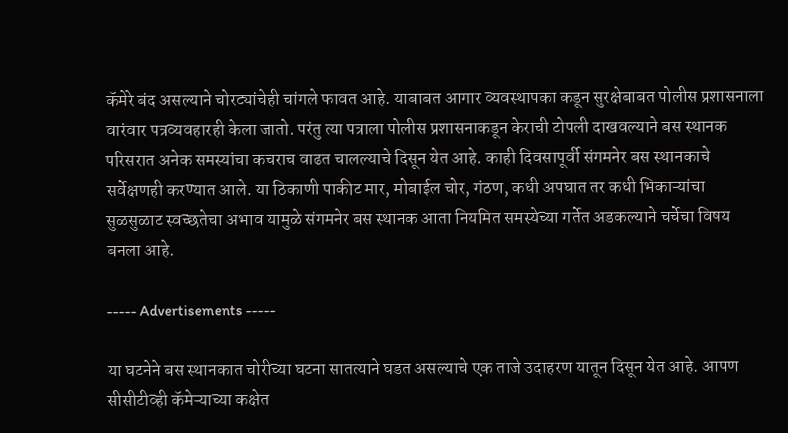कॅमेरे बंद असल्याने चोरट्यांचेही चांगले फावत आहे. याबाबत आगार व्यवस्थापका कडून सुरक्षेबाबत पोलीस प्रशासनाला वारंवार पत्रव्यवहारही केला जातो. परंतु त्या पत्राला पोलीस प्रशासनाकडून केराची टोपली दाखवल्याने बस स्थानक परिसरात अनेक समस्यांचा कचराच वाढत चालल्याचे दिसून येत आहे. काही दिवसापूर्वी संगमनेर बस स्थानकाचे सर्वेक्षणही करण्यात आले. या ठिकाणी पाकीट मार, मोबाईल चोर, गंठण, कधी अपघात तर कधी भिकाऱ्यांचा सुळसुळाट स्वच्छतेचा अभाव यामुळे संगमनेर बस स्थानक आता नियमित समस्येच्या गर्तेत अडकल्याने चर्चेचा विषय बनला आहे.

----- Advertisements -----

या घटनेने बस स्थानकात चोरीच्या घटना सातत्याने घडत असल्याचे एक ताजे उदाहरण यातून दिसून येत आहे. आपण सीसीटीव्ही कॅमेऱ्याच्या कक्षेत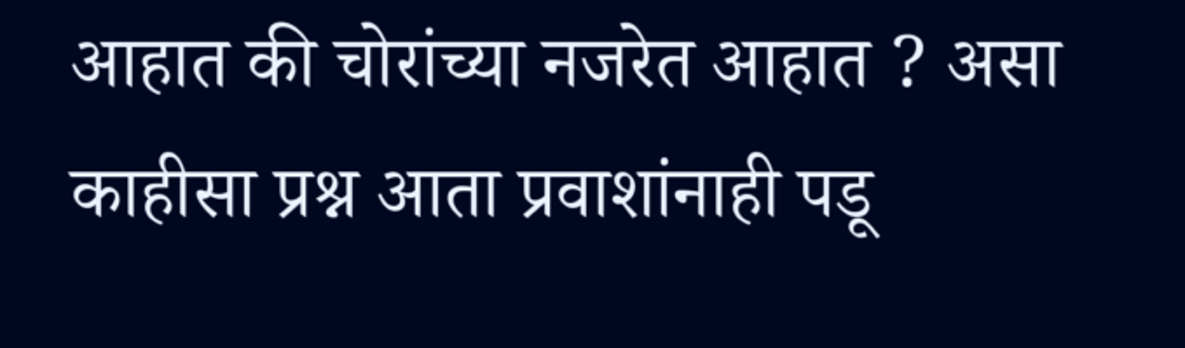आहात की चोरांच्या नजरेत आहात ? असा काहीसा प्रश्न आता प्रवाशांनाही पडू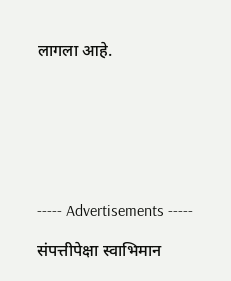लागला आहे.







----- Advertisements -----

संपत्तीपेक्षा स्वाभिमान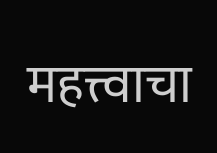महत्त्वाचा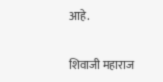आहे.

शिवाजी महाराज